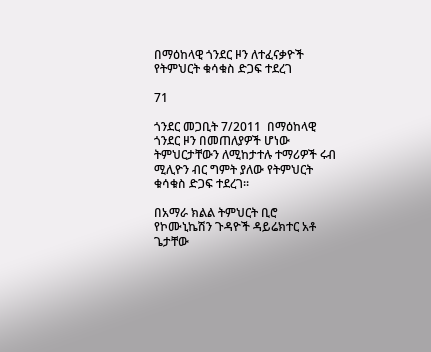በማዕከላዊ ጎንደር ዞን ለተፈናቃዮች የትምህርት ቁሳቁስ ድጋፍ ተደረገ

71

ጎንደር መጋቢት 7/2011  በማዕከላዊ ጎንደር ዞን በመጠለያዎች ሆነው ትምህርታቸውን ለሚከታተሉ ተማሪዎች ሩብ ሚሊዮን ብር ግምት ያለው የትምህርት ቁሳቁስ ድጋፍ ተደረገ፡፡

በአማራ ክልል ትምህርት ቢሮ የኮሙኒኬሽን ጉዳዮች ዳይሬክተር አቶ ጌታቸው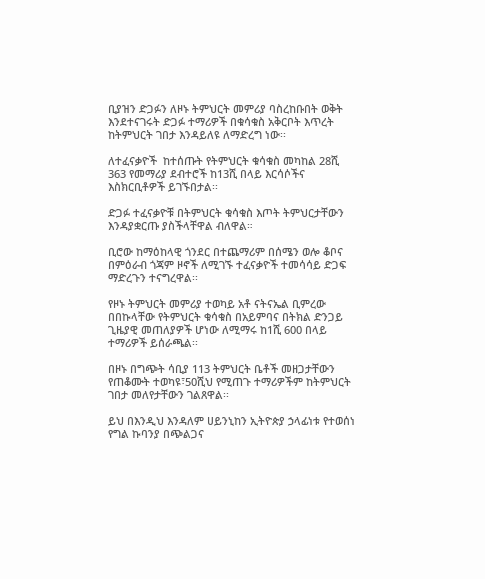ቢያዝን ድጋፉን ለዞኑ ትምህርት መምሪያ ባስረከቡበት ወቅት እንደተናገሩት ድጋፉ ተማሪዎች በቁሳቁስ አቅርቦት እጥረት ከትምህርት ገበታ እንዳይለዩ ለማድረግ ነው፡፡

ለተፈናቃዮች  ከተሰጡት የትምህርት ቁሳቁስ መካከል 28ሺ 363 የመማሪያ ደብተሮች ከ13ሺ በላይ እርሳሶችና እስክርቢቶዎች ይገኙበታል፡፡

ድጋፉ ተፈናቃዮቹ በትምህርት ቁሳቁስ እጦት ትምህርታቸውን እንዳያቋርጡ ያስችላቸዋል ብለዋል።

ቢሮው ከማዕከላዊ ጎንደር በተጨማሪም በሰሜን ወሎ ቆቦና በምዕራብ ጎጃም ዞኖች ለሚገኙ ተፈናቃዮች ተመሳሳይ ድጋፍ ማድረጉን ተናግረዋል፡፡

የዞኑ ትምህርት መምሪያ ተወካይ አቶ ናትናኤል ቢምረው በበኩላቸው የትምህርት ቁሳቁስ በአይምባና በትክል ድንጋይ ጊዜያዊ መጠለያዎች ሆነው ለሚማሩ ከ1ሺ 600 በላይ ተማሪዎች ይሰራጫል፡፡

በዞኑ በግጭት ሳቢያ 113 ትምህርት ቤቶች መዘጋታቸውን የጠቆሙት ተወካዩ፣50ሺህ የሚጠጉ ተማሪዎችም ከትምህርት ገበታ መለየታቸውን ገልጸዋል፡፡

ይህ በእንዲህ እንዳለም ሀይንኒከን ኢትዮጵያ ኃላፊነቱ የተወሰነ የግል ኩባንያ በጭልጋና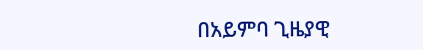በአይምባ ጊዜያዊ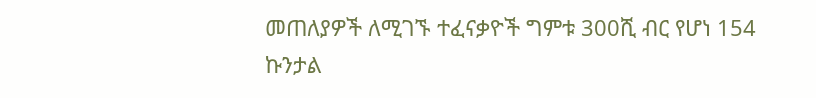መጠለያዎች ለሚገኙ ተፈናቃዮች ግምቱ 300ሺ ብር የሆነ 154 ኩንታል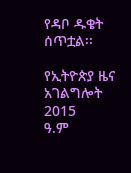የዳቦ ዱቄት ሰጥቷል፡፡

የኢትዮጵያ ዜና አገልግሎት
2015
ዓ.ም